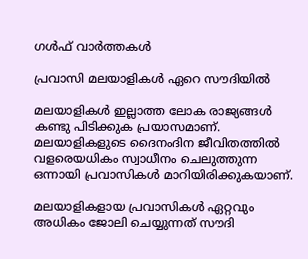ഗള്‍ഫ്‌ വാര്‍ത്തകള്‍

പ്രവാസി മലയാളികള്‍ ഏറെ സൗദിയില്‍

മലയാളികള്‍ ഇല്ലാത്ത ലോക രാജ്യങ്ങള്‍ കണ്ടു പിടിക്കുക പ്രയാസമാണ്‌. മലയാളികളുടെ ദൈനംദിന ജീവിതത്തില്‍ വളരെയധികം സ്വാധീനം ചെലുത്തുന്ന ഒന്നായി പ്രവാസികള്‍ മാറിയിരിക്കുകയാണ്‌.

മലയാളികളായ പ്രവാസികള്‍ ഏറ്റവും അധികം ജോലി ചെയ്യുന്നത്‌ സൗദി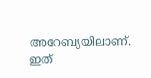അറേബ്യയിലാണ്‌. ഇത്‌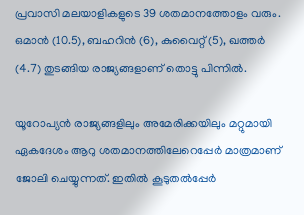പ്രവാസി മലയാളികളുടെ 39 ശതമാനത്തോളം വരും. ഒമാന്‍ (10.5), ബഹറിന്‍ (6), കുവൈറ്റ്‌ (5), ഖത്തര്‍ (4.7) തുടങ്ങിയ രാജ്യങ്ങളാണ്‌ തൊട്ടു പിന്നില്‍.

യൂറോപ്യന്‍ രാജ്യങ്ങളിലും അമേരിക്കയിലും മറ്റുമായി ഏകദേശം ആറു ശതമാനത്തിലേറെപ്പേര്‍ മാത്രമാണ്‌ ജോലി ചെയ്യുന്നത്‌. ഇതില്‍ കൂടുതല്‍പ്പേര്‍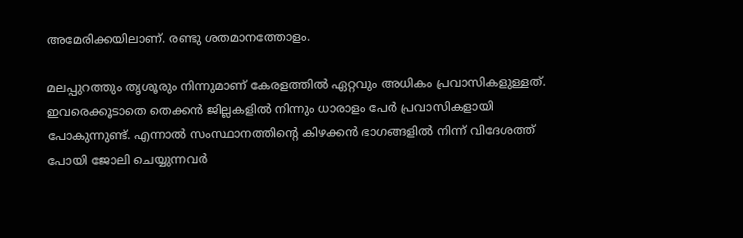അമേരിക്കയിലാണ്‌. രണ്ടു ശതമാനത്തോളം.

മലപ്പുറത്തും തൃശൂരും നിന്നുമാണ്‌ കേരളത്തില്‍ ഏറ്റവും അധികം പ്രവാസികളുള്ളത്‌. ഇവരെക്കൂടാതെ തെക്കന്‍ ജില്ലകളില്‍ നിന്നും ധാരാളം പേര്‍ പ്രവാസികളായി പോകുന്നുണ്ട്‌. എന്നാല്‍ സംസ്ഥാനത്തിന്റെ കിഴക്കന്‍ ഭാഗങ്ങളില്‍ നിന്ന്‌ വിദേശത്ത്‌ പോയി ജോലി ചെയ്യുന്നവര്‍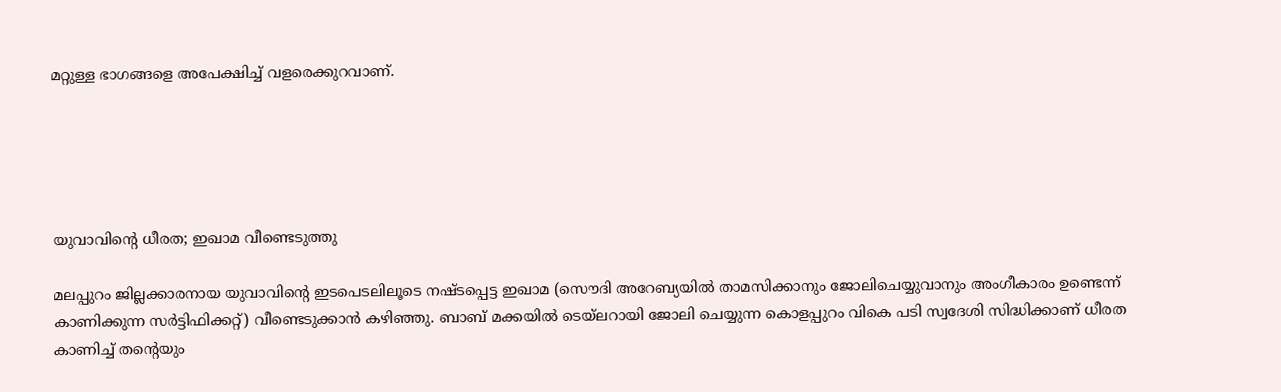മറ്റുള്ള ഭാഗങ്ങളെ അപേക്ഷിച്ച്‌ വളരെക്കുറവാണ്‌.





യുവാവിന്റെ ധീരത; ഇഖാമ വീണ്ടെടുത്തു

മലപ്പുറം ജില്ലക്കാരനായ യുവാവിന്റെ ഇടപെടലിലൂടെ നഷ്ടപ്പെട്ട ഇഖാമ (സൌദി അറേബ്യയില്‍ താമസിക്കാനും ജോലിചെയ്യുവാനും അംഗീകാരം ഉണ്ടെന്ന് കാണിക്കുന്ന സര്‍ട്ടിഫിക്കറ്റ്) വീണ്ടെടുക്കാന്‍ കഴിഞ്ഞു. ബാബ്‌ മക്കയില്‍ ടെയ്‌ലറായി ജോലി ചെയ്യുന്ന കൊളപ്പുറം വികെ പടി സ്വദേശി സിദ്ധിക്കാണ് ധീരത കാണിച്ച് തന്റെയും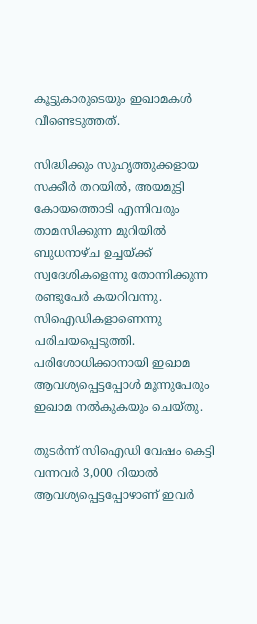കൂട്ടുകാരുടെയും ഇഖാമകള്‍ വീണ്ടെടുത്തത്.

സിദ്ധിക്കും സുഹൃത്തുക്കളായ സക്കീര്‍ തറയില്‍, അയമുട്ടി കോയത്തൊടി എന്നിവരും താമസിക്കുന്ന മുറിയില്‍ ബുധനാഴ്ച ഉച്ചയ്ക്ക്‌ സ്വദേശികളെന്നു തോന്നിക്കുന്ന രണ്ടുപേര്‍ കയറിവന്നു. സിഐഡികളാണെന്നു പരിചയപ്പെടുത്തി. പരിശോധിക്കാനായി ഇഖാമ ആവശ്യപ്പെട്ടപ്പോള്‍ മൂന്നുപേരും ഇഖാമ നല്‍കുകയും ചെയ്തു.

തുടര്‍ന്ന് സി‌ഐ‌ഡി വേഷം കെട്ടി വന്നവര്‍ 3,000 റിയാല്‍ ആവശ്യപ്പെട്ടപ്പോഴാണ്‌ ഇവര്‍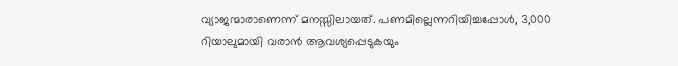വ്യാജന്മാരാണെന്ന് മനസ്സിലായത്‌. പണമില്ലെന്നറിയിച്ചപ്പോള്‍, 3,000 റിയാലുമായി വരാന്‍ ആവശ്യപ്പെടുകയും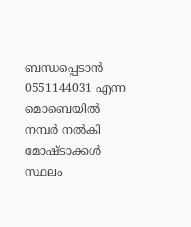ബന്ധപ്പെടാന്‍ 0551144031 എന്ന മൊബെയില്‍ നമ്പര്‍ നല്‍കി മോഷ്ടാക്കള്‍ സ്ഥലം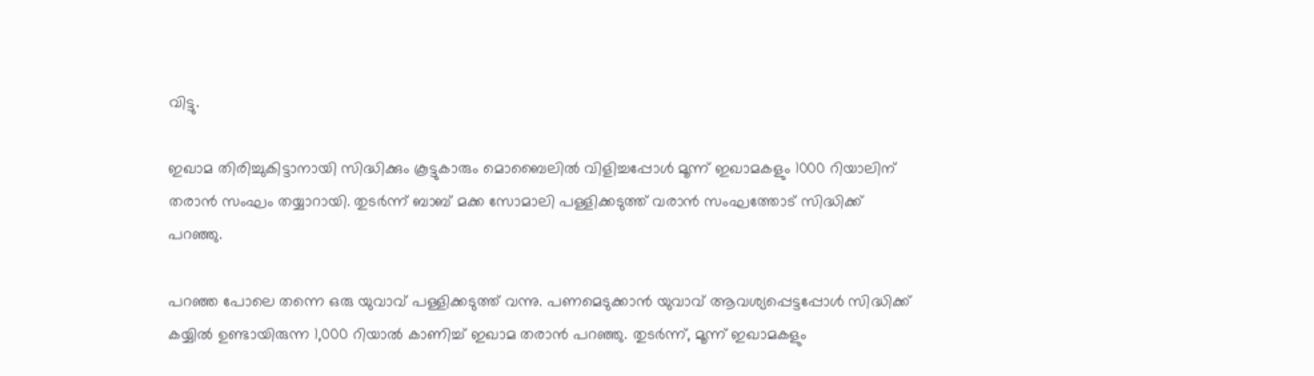വിട്ടു.

ഇഖാമ തിരിച്ചുകിട്ടാനായി സിദ്ധിക്കും കൂട്ടുകാരും മൊബൈലില്‍ വിളിച്ചപ്പോള്‍ മൂന്ന്‌ ഇഖാമകളും 1000 റിയാലിന്‌ തരാന്‍ സംഘം തയ്യാറായി. തുടര്‍ന്ന് ബാബ്‌ മക്ക സോമാലി പള്ളിക്കടുത്ത് വരാന്‍ സംഘത്തോട് സിദ്ധിക്ക് പറഞ്ഞു.

പറഞ്ഞ പോലെ തന്നെ ഒരു യുവാവ് പള്ളിക്കടുത്ത് വന്നു. പണമെടുക്കാന്‍ യുവാവ്‌ ആവശ്യപ്പെട്ടപ്പോള്‍ സിദ്ധിക്ക് കയ്യില്‍ ഉണ്ടായിരുന്ന 1,000 റിയാല്‍ കാണിച്ച്‌ ഇഖാമ തരാന്‍ പറഞ്ഞു. തുടര്‍ന്ന്‌, മൂന്ന്‌ ഇഖാമകളും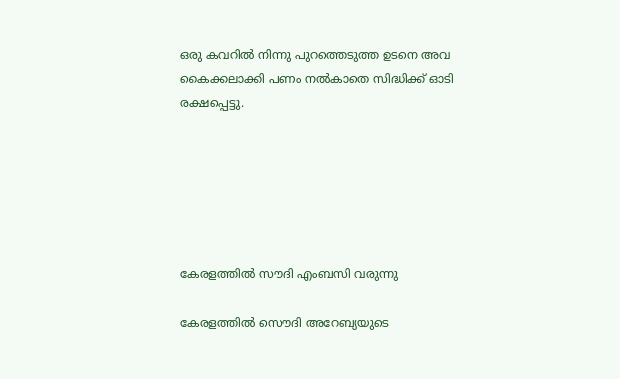ഒരു കവറില്‍ നിന്നു പുറത്തെടുത്ത ഉടനെ അവ കൈക്കലാക്കി പണം നല്‍കാതെ സിദ്ധിക്ക് ഓടി രക്ഷപ്പെട്ടു.






കേരളത്തില്‍ സൗദി എംബസി വരുന്നു

കേരളത്തില്‍ സൌദി അറേബ്യയുടെ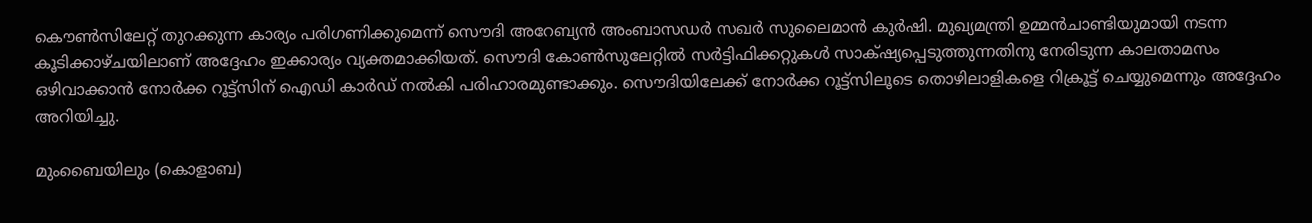കൌണ്‍സിലേറ്റ് തുറക്കുന്ന കാര്യം പരിഗണിക്കുമെന്ന് സൌദി അറേബ്യന്‍ അംബാസഡര്‍ സഖര്‍ സുലൈമാന്‍ കുര്‍ഷി. മുഖ്യമന്ത്രി ഉമ്മന്‍ചാണ്ടിയുമായി നടന്ന കൂടിക്കാഴ്ചയിലാണ് അദ്ദേഹം ഇക്കാര്യം വ്യക്തമാക്കിയത്. സൌദി കോണ്‍സുലേറ്റില്‍ സര്‍ട്ടിഫിക്കറ്റുകള്‍ സാക്‌ഷ്യപ്പെടുത്തുന്നതിനു നേരിടുന്ന കാലതാമസം ഒഴിവാക്കാന്‍ നോര്‍ക്ക റൂട്ട്‌സിന് ഐഡി കാര്‍ഡ് നല്‍കി പരിഹാരമുണ്ടാക്കും. സൌദിയിലേക്ക് നോര്‍ക്ക റൂട്ട്‌സിലൂടെ തൊഴിലാളികളെ റിക്രൂട്ട് ചെയ്യുമെന്നും അദ്ദേഹം അറിയിച്ചു.

മുംബൈയിലും (കൊളാബ)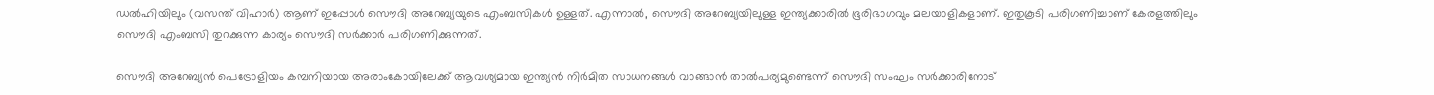ഡല്‍‌ഹിയിലും (വസന്ത് വിഹാര്‍) ആണ് ഇപ്പോള്‍ സൌദി അറേബ്യയുടെ എം‌ബസികള്‍ ഉള്ളത്. എന്നാല്‍, സൌദി അറേബ്യയിലുള്ള ഇന്ത്യക്കാരില്‍ ഭൂരിഭാഗവും മലയാളികളാണ്. ഇതുകൂടി പരിഗണിച്ചാണ് കേരളത്തിലും സൌദി എം‌ബസി തുറക്കുന്ന കാര്യം സൌദി സര്‍ക്കാര്‍ പരിഗണിക്കുന്നത്.

സൌദി അറേബ്യന്‍ പെട്രോളിയം കമ്പനിയായ അരാംകോയിലേക്ക് ആവശ്യമായ ഇന്ത്യന്‍ നിര്‍മിത സാധനങ്ങള്‍ വാങ്ങാന്‍ താല്‍പര്യമുണ്ടെന്ന് സൌദി സംഘം സര്‍ക്കാരിനോട്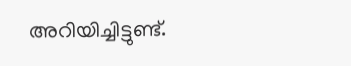അറിയിച്ചിട്ടുണ്ട്.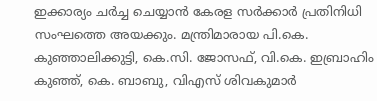ഇക്കാര്യം ചര്‍ച്ച ചെയ്യാന്‍ കേരള സര്‍ക്കാര്‍ പ്രതിനിധി സംഘത്തെ അയക്കും. മന്ത്രിമാരായ പി.കെ. കുഞ്ഞാലിക്കുട്ടി, കെ.സി. ജോസഫ്, വി.കെ. ഇബ്രാഹിം കുഞ്ഞ്, കെ. ബാബു, വിഎസ് ശിവകുമാര്‍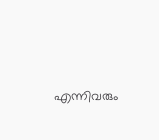എന്നിവരും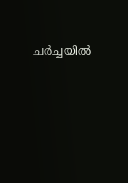ചര്‍ച്ചയില്‍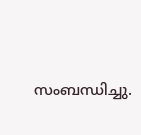സംബന്ധിച്ചു.